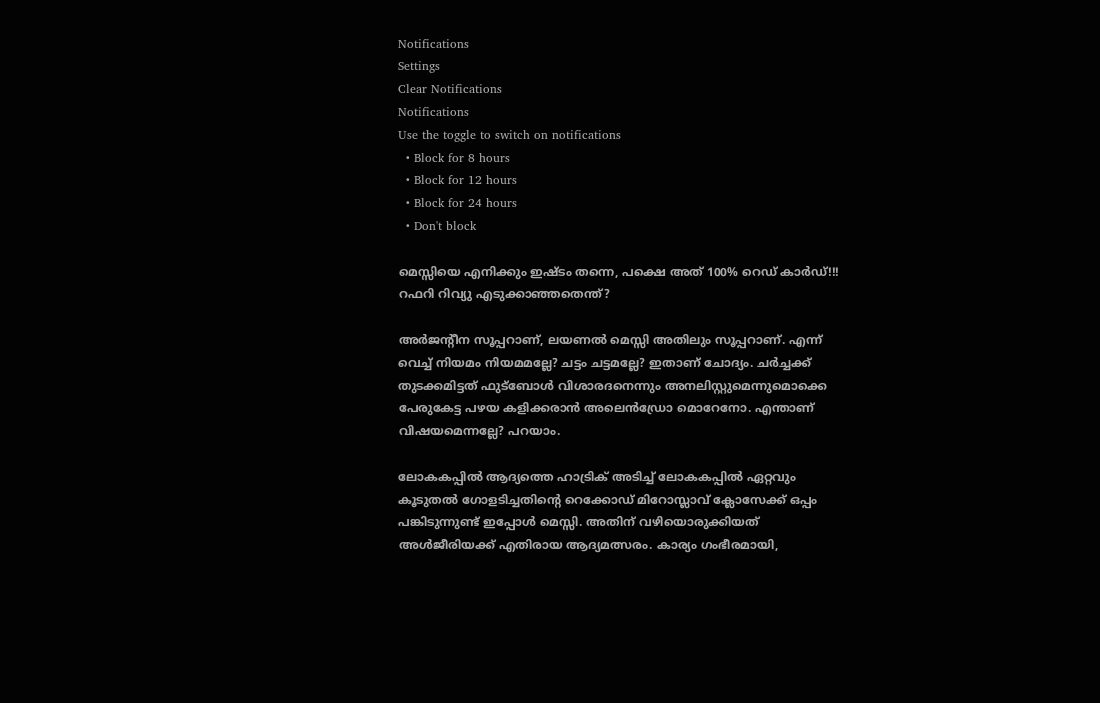Notifications
Settings
Clear Notifications
Notifications
Use the toggle to switch on notifications
  • Block for 8 hours
  • Block for 12 hours
  • Block for 24 hours
  • Don't block

മെസ്സിയെ എനിക്കും ഇഷ്ടം തന്നെ, പക്ഷെ അത് 100% റെഡ് കാര്‍ഡ്!!! റഫറി റിവ്യു എടുക്കാഞ്ഞതെന്ത്?

അര്‍ജന്റീന സൂപ്പറാണ്, ലയണല്‍ മെസ്സി അതിലും സൂപ്പറാണ്. എന്ന് വെച്ച് നിയമം നിയമമല്ലേ? ചട്ടം ചട്ടമല്ലേ? ഇതാണ് ചോദ്യം. ചര്‍ച്ചക്ക് തുടക്കമിട്ടത് ഫുട്‌ബോള്‍ വിശാരദനെന്നും അനലിസ്റ്റുമെന്നുമൊക്കെ പേരുകേട്ട പഴയ കളിക്കരാന്‍ അലെന്‍ഡ്രോ മൊറേനോ. എന്താണ് വിഷയമെന്നല്ലേ? പറയാം.

ലോകകപ്പില്‍ ആദ്യത്തെ ഹാട്രിക് അടിച്ച് ലോകകപ്പില്‍ ഏറ്റവും കൂടുതല്‍ ഗോളടിച്ചതിന്റെ റെക്കോഡ് മിറോസ്ലാവ് ക്ലോസേക്ക് ഒപ്പം പങ്കിടുന്നുണ്ട് ഇപ്പോള്‍ മെസ്സി. അതിന് വഴിയൊരുക്കിയത് അള്‍ജീരിയക്ക് എതിരായ ആദ്യമത്സരം. കാര്യം ഗംഭീരമായി,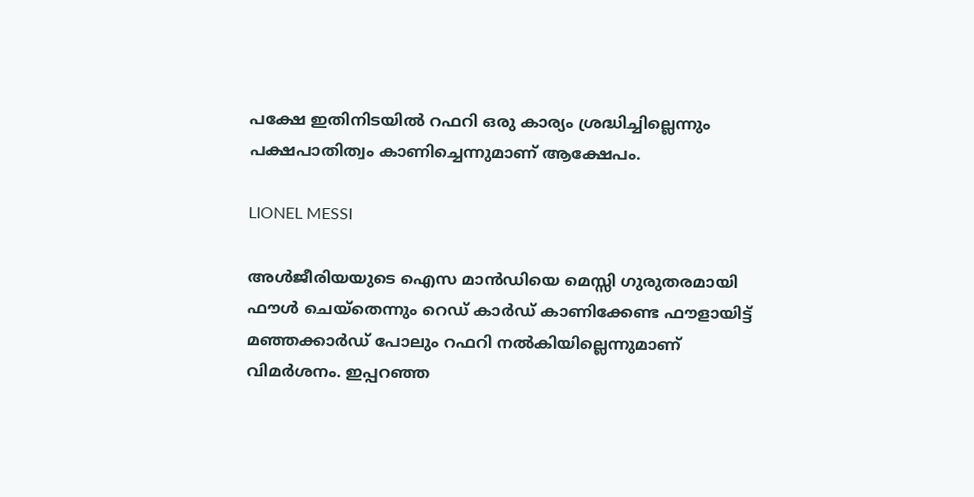പക്ഷേ ഇതിനിടയില്‍ റഫറി ഒരു കാര്യം ശ്രദ്ധിച്ചില്ലെന്നും പക്ഷപാതിത്വം കാണിച്ചെന്നുമാണ് ആക്ഷേപം.

LIONEL MESSI

അള്‍ജീരിയയുടെ ഐസ മാന്‍ഡിയെ മെസ്സി ഗുരുതരമായി ഫൗള്‍ ചെയ്‌തെന്നും റെഡ് കാര്‍ഡ് കാണിക്കേണ്ട ഫൗളായിട്ട് മഞ്ഞക്കാര്‍ഡ് പോലും റഫറി നല്‍കിയില്ലെന്നുമാണ് വിമര്‍ശനം. ഇപ്പറഞ്ഞ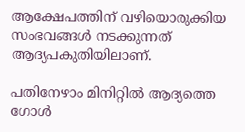ആക്ഷേപത്തിന് വഴിയൊരുക്കിയ സംഭവങ്ങള്‍ നടക്കുന്നത് ആദ്യപകുതിയിലാണ്.

പതിനേഴാം മിനിറ്റില്‍ ആദ്യത്തെ ഗോള്‍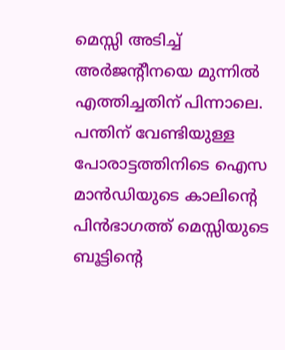മെസ്സി അടിച്ച് അര്‍ജന്റീനയെ മുന്നില്‍ എത്തിച്ചതിന് പിന്നാലെ. പന്തിന് വേണ്ടിയുള്ള പോരാട്ടത്തിനിടെ ഐസ മാന്‍ഡിയുടെ കാലിന്റെ പിന്‍ഭാഗത്ത് മെസ്സിയുടെ ബൂട്ടിന്റെ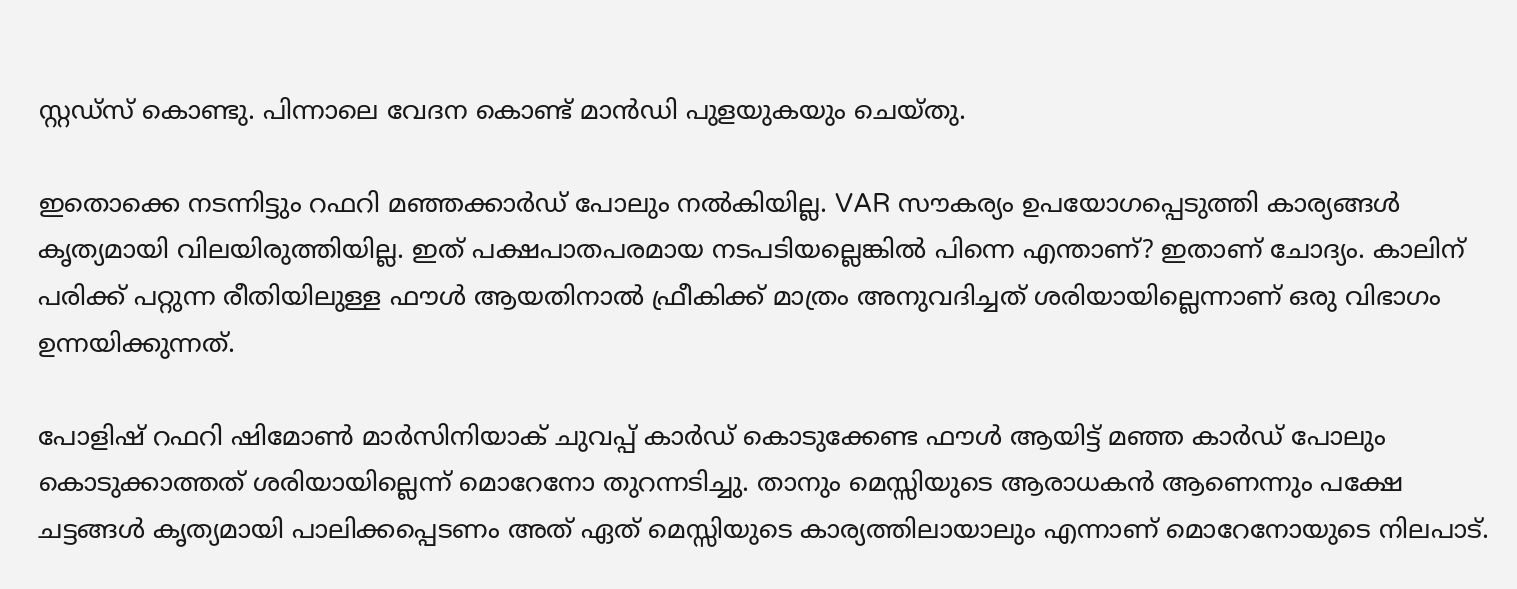സ്റ്റഡ്‌സ് കൊണ്ടു. പിന്നാലെ വേദന കൊണ്ട് മാന്‍ഡി പുളയുകയും ചെയ്തു.

ഇതൊക്കെ നടന്നിട്ടും റഫറി മഞ്ഞക്കാര്‍ഡ് പോലും നല്‍കിയില്ല. VAR സൗകര്യം ഉപയോഗപ്പെടുത്തി കാര്യങ്ങള്‍ കൃത്യമായി വിലയിരുത്തിയില്ല. ഇത് പക്ഷപാതപരമായ നടപടിയല്ലെങ്കില്‍ പിന്നെ എന്താണ്? ഇതാണ് ചോദ്യം. കാലിന് പരിക്ക് പറ്റുന്ന രീതിയിലുള്ള ഫൗള്‍ ആയതിനാല്‍ ഫ്രീകിക്ക് മാത്രം അനുവദിച്ചത് ശരിയായില്ലെന്നാണ് ഒരു വിഭാഗം ഉന്നയിക്കുന്നത്.

പോളിഷ് റഫറി ഷിമോണ്‍ മാര്‍സിനിയാക് ചുവപ്പ് കാര്‍ഡ് കൊടുക്കേണ്ട ഫൗള്‍ ആയിട്ട് മഞ്ഞ കാര്‍ഡ് പോലും കൊടുക്കാത്തത് ശരിയായില്ലെന്ന് മൊറേനോ തുറന്നടിച്ചു. താനും മെസ്സിയുടെ ആരാധകന്‍ ആണെന്നും പക്ഷേ ചട്ടങ്ങള്‍ കൃത്യമായി പാലിക്കപ്പെടണം അത് ഏത് മെസ്സിയുടെ കാര്യത്തിലായാലും എന്നാണ് മൊറേനോയുടെ നിലപാട്.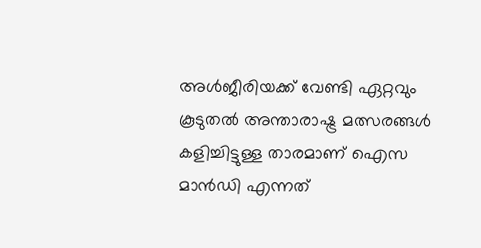അള്‍ജീരിയക്ക് വേണ്ടി ഏറ്റവും കൂടുതല്‍ അന്താരാഷ്ട്ര മത്സരങ്ങള്‍ കളിച്ചിട്ടുള്ള താരമാണ് ഐസ മാന്‍ഡി എന്നത്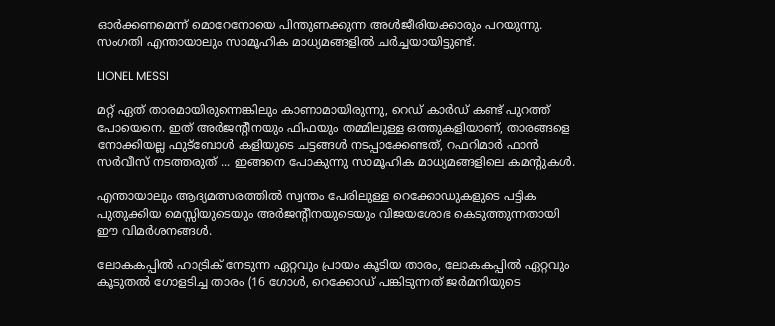ഓര്‍ക്കണമെന്ന് മൊറേനോയെ പിന്തുണക്കുന്ന അള്‍ജീരിയക്കാരും പറയുന്നു. സംഗതി എന്തായാലും സാമൂഹിക മാധ്യമങ്ങളില്‍ ചര്‍ച്ചയായിട്ടുണ്ട്.

LIONEL MESSI

മറ്റ് ഏത് താരമായിരുന്നെങ്കിലും കാണാമായിരുന്നു, റെഡ് കാര്‍ഡ് കണ്ട് പുറത്ത് പോയെനെ. ഇത് അര്‍ജന്റീനയും ഫിഫയും തമ്മിലുള്ള ഒത്തുകളിയാണ്, താരങ്ങളെ നോക്കിയല്ല ഫുട്‌ബോള്‍ കളിയുടെ ചട്ടങ്ങള്‍ നടപ്പാക്കേണ്ടത്, റഫറിമാര്‍ ഫാന്‍ സര്‍വീസ് നടത്തരുത് ... ഇങ്ങനെ പോകുന്നു സാമൂഹിക മാധ്യമങ്ങളിലെ കമന്റുകള്‍.

എന്തായാലും ആദ്യമത്സരത്തില്‍ സ്വന്തം പേരിലുള്ള റെക്കോഡുകളുടെ പട്ടിക പുതുക്കിയ മെസ്സിയുടെയും അര്‍ജന്റീനയുടെയും വിജയശോഭ കെടുത്തുന്നതായി ഈ വിമര്‍ശനങ്ങള്‍.

ലോകകപ്പില്‍ ഹാട്രിക് നേടുന്ന ഏറ്റവും പ്രായം കൂടിയ താരം, ലോകകപ്പില്‍ ഏറ്റവും കൂടുതല്‍ ഗോളടിച്ച താരം (16 ഗോള്‍, റെക്കോഡ് പങ്കിടുന്നത് ജര്‍മനിയുടെ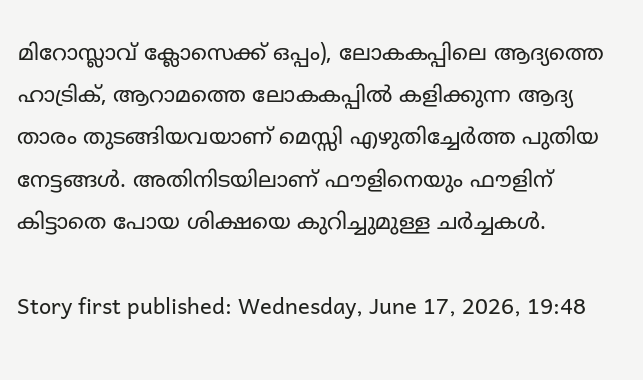മിറോസ്ലാവ് ക്ലോസെക്ക് ഒപ്പം), ലോകകപ്പിലെ ആദ്യത്തെ ഹാട്രിക്, ആറാമത്തെ ലോകകപ്പില്‍ കളിക്കുന്ന ആദ്യ താരം തുടങ്ങിയവയാണ് മെസ്സി എഴുതിച്ചേര്‍ത്ത പുതിയ നേട്ടങ്ങള്‍. അതിനിടയിലാണ് ഫൗളിനെയും ഫൗളിന് കിട്ടാതെ പോയ ശിക്ഷയെ കുറിച്ചുമുള്ള ചര്‍ച്ചകള്‍.

Story first published: Wednesday, June 17, 2026, 19:48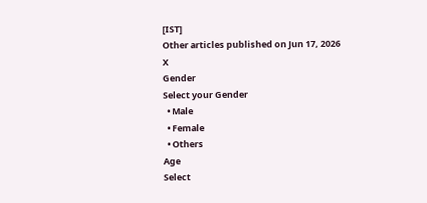[IST]
Other articles published on Jun 17, 2026
X
Gender
Select your Gender
  • Male
  • Female
  • Others
Age
Select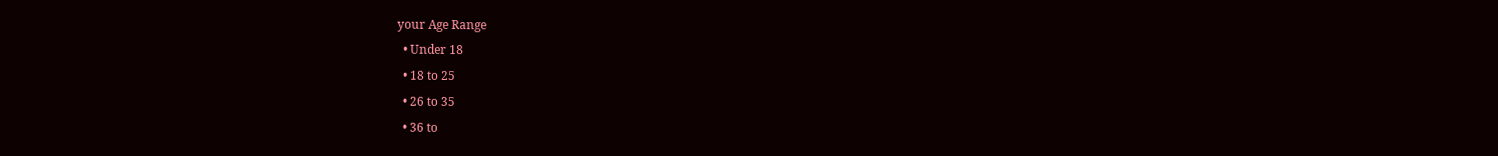your Age Range
  • Under 18
  • 18 to 25
  • 26 to 35
  • 36 to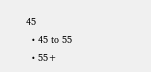45
  • 45 to 55
  • 55+